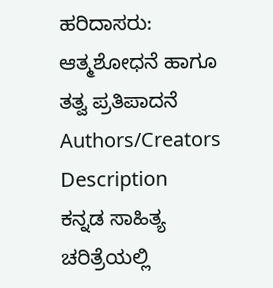ಹರಿದಾಸರು: ಆತ್ಮಶೋಧನೆ ಹಾಗೂ ತತ್ವ ಪ್ರತಿಪಾದನೆ
Authors/Creators
Description
ಕನ್ನಡ ಸಾಹಿತ್ಯ ಚರಿತ್ರೆಯಲ್ಲಿ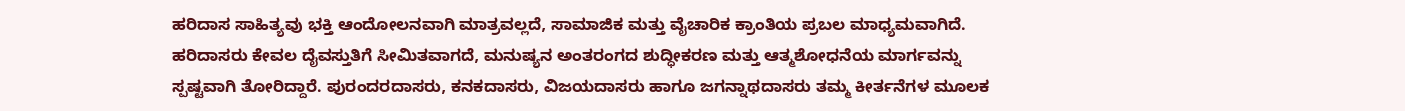ಹರಿದಾಸ ಸಾಹಿತ್ಯವು ಭಕ್ತಿ ಆಂದೋಲನವಾಗಿ ಮಾತ್ರವಲ್ಲದೆ, ಸಾಮಾಜಿಕ ಮತ್ತು ವೈಚಾರಿಕ ಕ್ರಾಂತಿಯ ಪ್ರಬಲ ಮಾಧ್ಯಮವಾಗಿದೆ. ಹರಿದಾಸರು ಕೇವಲ ದೈವಸ್ತುತಿಗೆ ಸೀಮಿತವಾಗದೆ, ಮನುಷ್ಯನ ಅಂತರಂಗದ ಶುದ್ಧೀಕರಣ ಮತ್ತು ಆತ್ಮಶೋಧನೆಯ ಮಾರ್ಗವನ್ನು ಸ್ಪಷ್ಟವಾಗಿ ತೋರಿದ್ದಾರೆ. ಪುರಂದರದಾಸರು, ಕನಕದಾಸರು, ವಿಜಯದಾಸರು ಹಾಗೂ ಜಗನ್ನಾಥದಾಸರು ತಮ್ಮ ಕೀರ್ತನೆಗಳ ಮೂಲಕ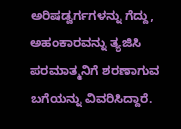ಅರಿಷಡ್ವರ್ಗಗಳನ್ನು ಗೆದ್ದು, ಅಹಂಕಾರವನ್ನು ತ್ಯಜಿಸಿ ಪರಮಾತ್ಮನಿಗೆ ಶರಣಾಗುವ ಬಗೆಯನ್ನು ವಿವರಿಸಿದ್ದಾರೆ.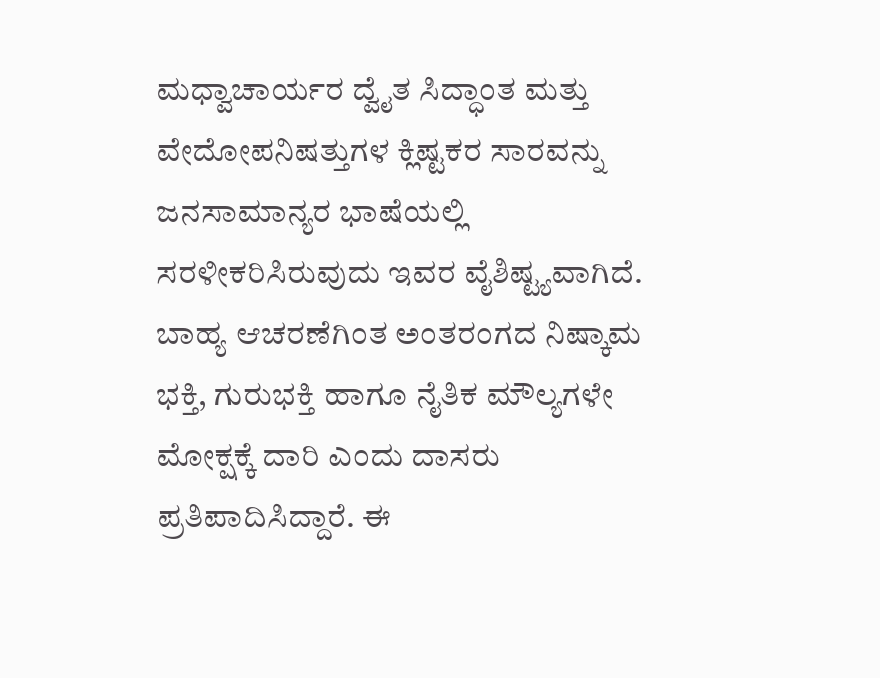ಮಧ್ವಾಚಾರ್ಯರ ದ್ವೈತ ಸಿದ್ಧಾಂತ ಮತ್ತು ವೇದೋಪನಿಷತ್ತುಗಳ ಕ್ಲಿಷ್ಟಕರ ಸಾರವನ್ನು ಜನಸಾಮಾನ್ಯರ ಭಾಷೆಯಲ್ಲಿ ಸರಳೀಕರಿಸಿರುವುದು ಇವರ ವೈಶಿಷ್ಟ್ಯವಾಗಿದೆ. ಬಾಹ್ಯ ಆಚರಣೆಗಿಂತ ಅಂತರಂಗದ ನಿಷ್ಕಾಮ ಭಕ್ತಿ, ಗುರುಭಕ್ತಿ ಹಾಗೂ ನೈತಿಕ ಮೌಲ್ಯಗಳೇ ಮೋಕ್ಷಕ್ಕೆ ದಾರಿ ಎಂದು ದಾಸರು ಪ್ರತಿಪಾದಿಸಿದ್ದಾರೆ. ಈ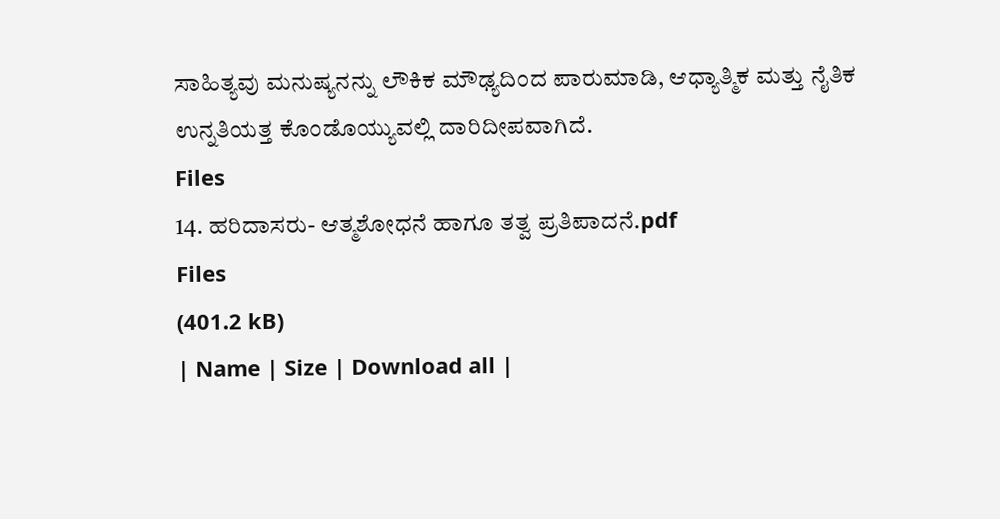ಸಾಹಿತ್ಯವು ಮನುಷ್ಯನನ್ನು ಲೌಕಿಕ ಮೌಢ್ಯದಿಂದ ಪಾರುಮಾಡಿ, ಆಧ್ಯಾತ್ಮಿಕ ಮತ್ತು ನೈತಿಕ ಉನ್ನತಿಯತ್ತ ಕೊಂಡೊಯ್ಯುವಲ್ಲಿ ದಾರಿದೀಪವಾಗಿದೆ.
Files
14. ಹರಿದಾಸರು- ಆತ್ಮಶೋಧನೆ ಹಾಗೂ ತತ್ವ ಪ್ರತಿಪಾದನೆ.pdf
Files
(401.2 kB)
| Name | Size | Download all |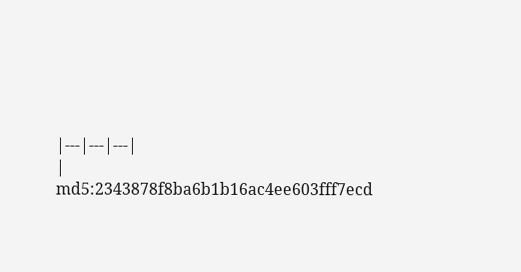|---|---|---|
|
md5:2343878f8ba6b1b16ac4ee603fff7ecd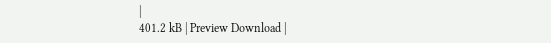|
401.2 kB | Preview Download |